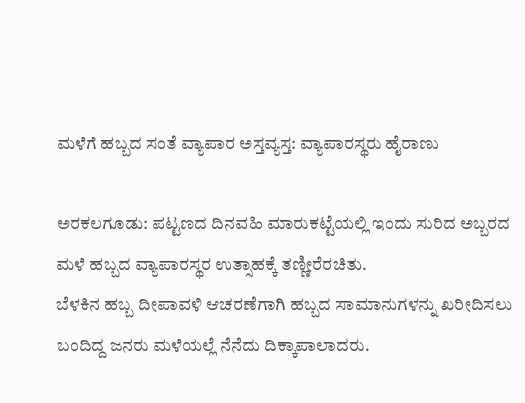ಮಳೆಗೆ ಹಬ್ಬದ ಸಂತೆ ವ್ಯಾಪಾರ ಅಸ್ತವ್ಯಸ್ತ: ವ್ಯಾಪಾರಸ್ಥರು ಹೈರಾಣು

ಅರಕಲಗೂಡು: ಪಟ್ಟಣದ ದಿನವಹಿ ಮಾರುಕಟ್ಟೆಯಲ್ಲಿ ಇಂದು ಸುರಿದ ಅಬ್ಬರದ ಮಳೆ ಹಬ್ಬದ ವ್ಯಾಪಾರಸ್ಥರ ಉತ್ಸಾಹಕ್ಕೆ ತಣ್ಣೀರೆರಚಿತು.
ಬೆಳಕಿನ ಹಬ್ಬ ದೀಪಾವಳಿ ಆಚರಣೆಗಾಗಿ ಹಬ್ಬದ ಸಾಮಾನುಗಳನ್ನು ಖರೀದಿಸಲು ಬಂದಿದ್ದ ಜನರು ಮಳೆಯಲ್ಲೆ ನೆನೆದು ದಿಕ್ಕಾಪಾಲಾದರು.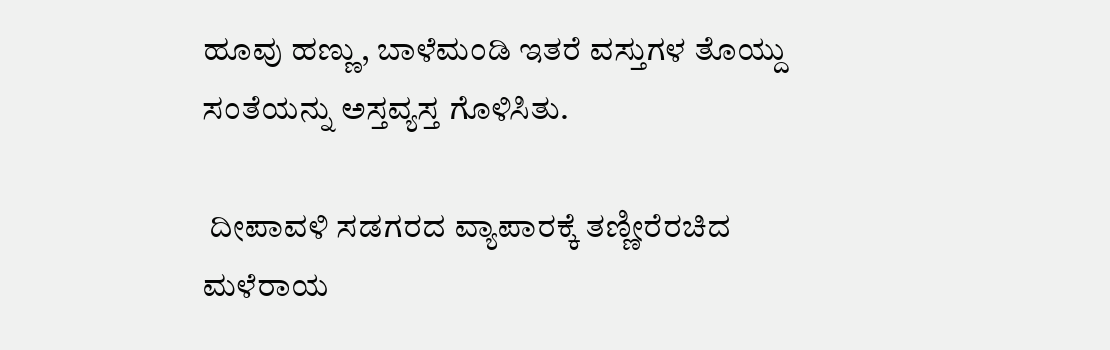ಹೂವು ಹಣ್ಣು, ಬಾಳೆಮಂಡಿ ಇತರೆ ವಸ್ತುಗಳ ತೊಯ್ದು  ಸಂತೆಯನ್ನು ಅಸ್ತವ್ಯಸ್ತ ಗೊಳಿಸಿತು.

 ದೀಪಾವಳಿ ಸಡಗರದ ವ್ಯಾಪಾರಕ್ಕೆ ತಣ್ಣೀರೆರಚಿದ ಮಳೆರಾಯ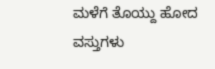ಮಳೆಗೆ ತೊಯ್ದು ಹೋದ ವಸ್ತುಗಳು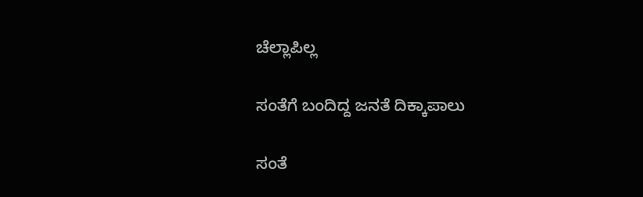ಚೆಲ್ಲಾಪಿಲ್ಲ

ಸಂತೆಗೆ ಬಂದಿದ್ದ ಜನತೆ ದಿಕ್ಕಾಪಾಲು

ಸಂತೆ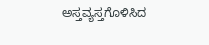ಅಸ್ತವ್ಯಸ್ತಗೊಳಿಸಿದ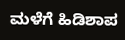ಮಳೆಗೆ ಹಿಡಿಶಾಪ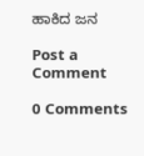ಹಾಕಿದ ಜನ

Post a Comment

0 Comments